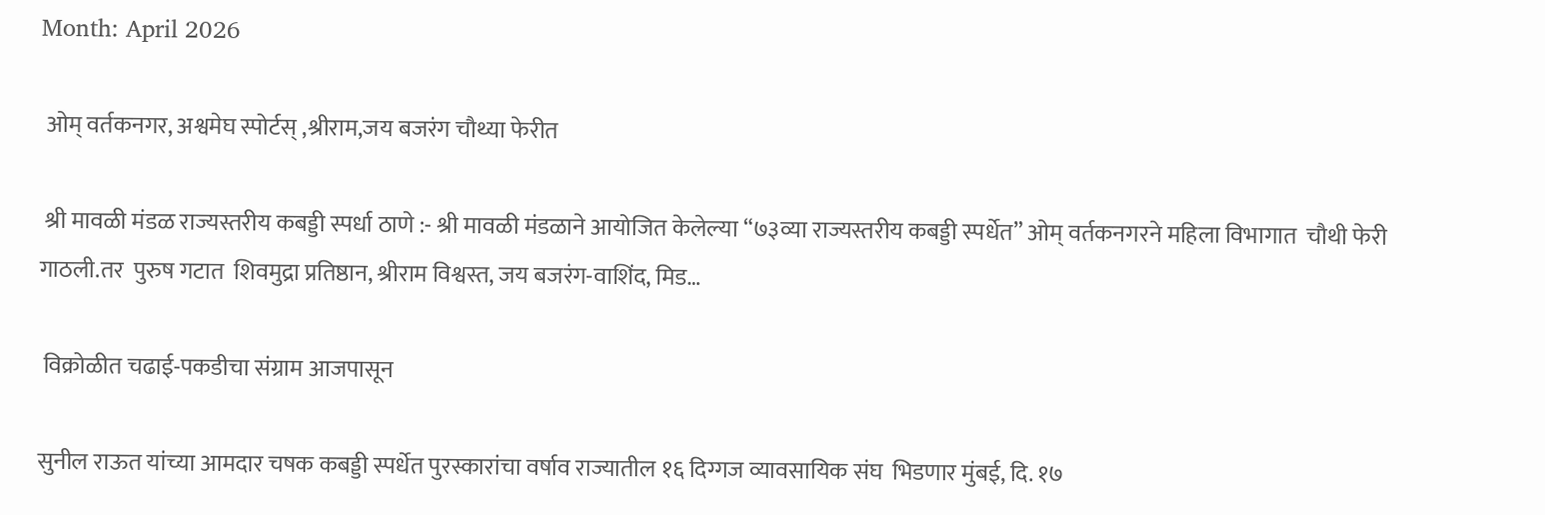Month: April 2026

 ओम् वर्तकनगर, अश्वमेघ स्पोर्टस् ,श्रीराम,जय बजरंग चौथ्या फेरीत

 श्री मावळी मंडळ राज्यस्तरीय कबड्डी स्पर्धा ठाणे :- श्री मावळी मंडळाने आयोजित केलेल्या “७३व्या राज्यस्तरीय कबड्डी स्पर्धेत” ओम् वर्तकनगरने महिला विभागात  चौथी फेरी गाठली.तर  पुरुष गटात  शिवमुद्रा प्रतिष्ठान, श्रीराम विश्वस्त, जय बजरंग-वाशिंद, मिड…

 विक्रोळीत चढाई-पकडीचा संग्राम आजपासून

सुनील राऊत यांच्या आमदार चषक कबड्डी स्पर्धेत पुरस्कारांचा वर्षाव राज्यातील १६ दिग्गज व्यावसायिक संघ  भिडणार मुंबई, दि. १७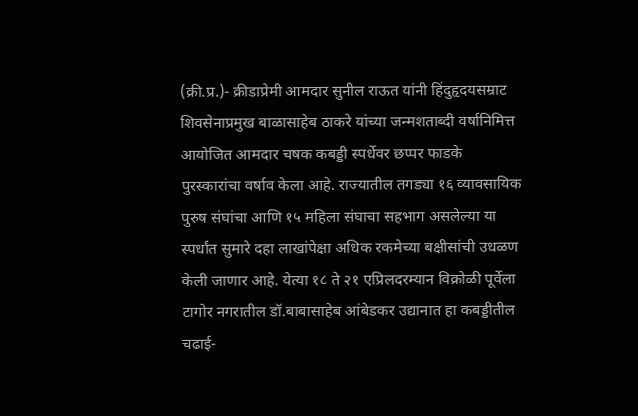(क्री.प्र.)- क्रीडाप्रेमी आमदार सुनील राऊत यांनी हिंदुहृदयसम्राट शिवसेनाप्रमुख बाळासाहेब ठाकरे यांच्या जन्मशताब्दी वर्षानिमित्त आयोजित आमदार चषक कबड्डी स्पर्धेवर छप्पर फाडके पुरस्कारांचा वर्षाव केला आहे. राज्यातील तगड्या १६ व्यावसायिक पुरुष संघांचा आणि १५ महिला संघाचा सहभाग असलेल्या या स्पर्धांत सुमारे दहा लाखांपेक्षा अधिक रकमेच्या बक्षीसांची उधळण केली जाणार आहे. येत्या १८ ते २१ एप्रिलदरम्यान विक्रोळी पूर्वेला टागोर नगरातील डॉ.बाबासाहेब आंबेडकर उद्यानात हा कबड्डीतील चढाई-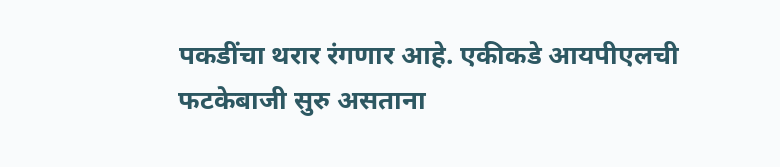पकडींचा थरार रंगणार आहे. एकीकडे आयपीएलची फटकेबाजी सुरु असताना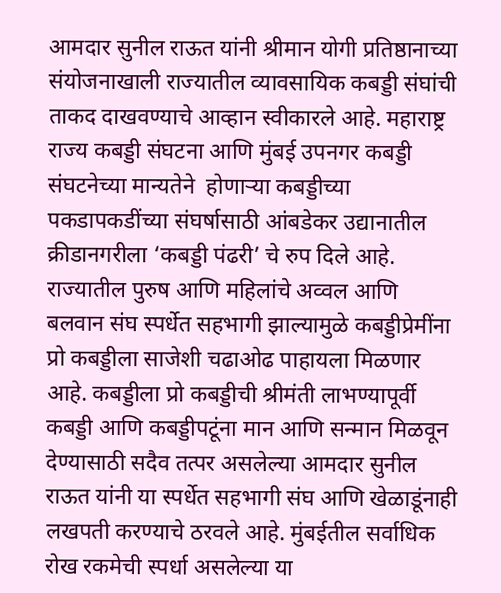आमदार सुनील राऊत यांनी श्रीमान योगी प्रतिष्ठानाच्या संयोजनाखाली राज्यातील व्यावसायिक कबड्डी संघांची ताकद दाखवण्याचे आव्हान स्वीकारले आहे. महाराष्ट्र राज्य कबड्डी संघटना आणि मुंबई उपनगर कबड्डी संघटनेच्या मान्यतेने  होणार्‍या कबड्डीच्या पकडापकडींच्या संघर्षासाठी आंबडेकर उद्यानातील क्रीडानगरीला ‘कबड्डी पंढरी’ चे रुप दिले आहे. राज्यातील पुरुष आणि महिलांचे अव्वल आणि बलवान संघ स्पर्धेत सहभागी झाल्यामुळे कबड्डीप्रेमींना प्रो कबड्डीला साजेशी चढाओढ पाहायला मिळणार आहे. कबड्डीला प्रो कबड्डीची श्रीमंती लाभण्यापूर्वी कबड्डी आणि कबड्डीपटूंना मान आणि सन्मान मिळवून देण्यासाठी सदैव तत्पर असलेल्या आमदार सुनील राऊत यांनी या स्पर्धेत सहभागी संघ आणि खेळाडूंनाही लखपती करण्याचे ठरवले आहे. मुंबईतील सर्वाधिक रोख रकमेची स्पर्धा असलेल्या या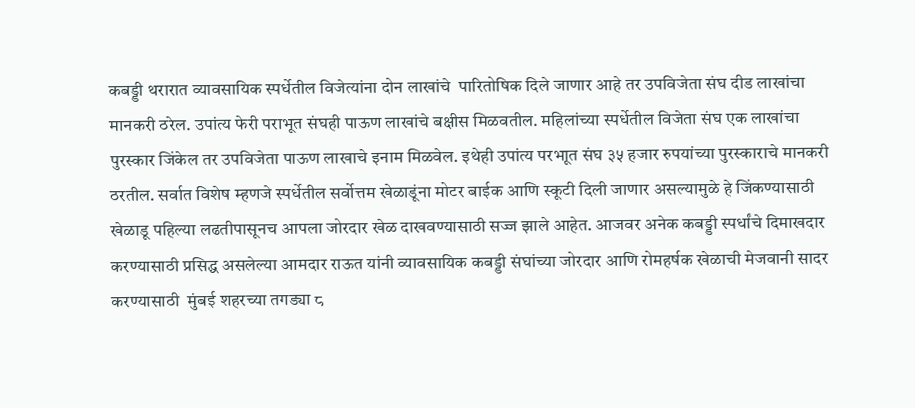कबड्डी थरारात व्यावसायिक स्पर्धेतील विजेत्यांना दोन लाखांचे  पारितोषिक दिले जाणार आहे तर उपविजेता संघ दीड लाखांचा मानकरी ठरेल. उपांत्य फेरी पराभूत संघही पाऊण लाखांचे बक्षीस मिळवतील. महिलांच्या स्पर्धेतील विजेता संघ एक लाखांचा पुरस्कार जिंकेल तर उपविजेता पाऊण लाखाचे इनाम मिळवेल. इथेही उपांत्य परभाूत संघ ३५ हजार रुपयांच्या पुरस्काराचे मानकरी ठरतील. सर्वात विशेष म्हणजे स्पर्धेतील सर्वोत्तम खेळाडूंना मोटर बाईक आणि स्कूटी दिली जाणार असल्यामुळे हे जिंकण्यासाठी खेळाडू पहिल्या लढतीपासूनच आपला जोरदार खेळ दाखवण्यासाठी सज्ज झाले आहेत. आजवर अनेक कबड्डी स्पर्धांचे दिमाखदार करण्यासाठी प्रसिद्ध असलेल्या आमदार राऊत यांनी व्यावसायिक कबड्डी संघांच्या जोरदार आणि रोमहर्षक खेळाची मेजवानी सादर करण्यासाठी  मुंबई शहरच्या तगड्या ८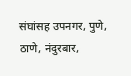संघांसह उपनगर, पुणे, ठाणे, नंदुरबार,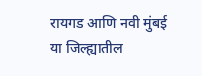रायगड आणि नवी मुंबई या जिल्ह्यातील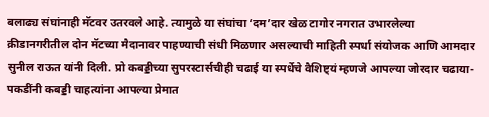बलाढ्य संघांनाही मॅटवर उतरवले आहे. त्यामुळे या संघांचा ‘दम’दार खेळ टागोर नगरात उभारलेल्या क्रीडानगरीतील दोन मॅटच्या मैदानावर पाहण्याची संधी मिळणार असल्याची माहिती स्पर्धा संयोजक आणि आमदार सुनील राऊत यांनी दिली. प्रो कबड्डीच्या सुपरस्टार्सचीही चढाई या स्पर्धेचे वैशिष्ट्यं म्हणजे आपल्या जोरदार चढाया- पकडींनी कबड्डी चाहत्यांना आपल्या प्रेमात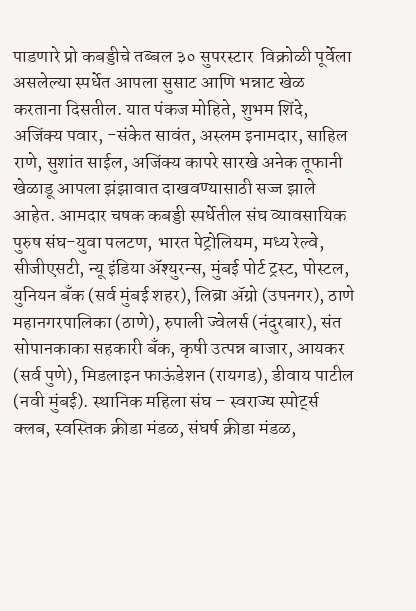पाडणारे प्रो कबड्डीचे तब्बल ३० सुपरस्टार  विक्रोळी पूर्वेला असलेल्या स्पर्धेत आपला सुसाट आणि भन्नाट खेळ करताना दिसतील. यात पंकज मोहिते, शुभम शिंदे, अजिंक्य पवार, -संकेत सावंत, अस्लम इनामदार, साहिल राणे, सुशांत साईल, अजिंक्य कापरे सारखे अनेक तूफानी खेळाडू आपला झंझावात दाखवण्यासाठी सज्ज झाले आहेत. आमदार चषक कबड्डी स्पर्धेतील संघ व्यावसायिक पुरुष संघ-युवा पलटण, भारत पेट्रोलियम, मध्य रेल्वे, सीजीएसटी, न्यू इंडिया अ‍ॅश्युरन्स, मुंबई पोर्ट ट्रस्ट, पोस्टल, युनियन बँक (सर्व मुंबई शहर), लिब्रा अ‍ॅग्रो (उपनगर), ठाणे महानगरपालिका (ठाणे), रुपाली ज्वेलर्स (नंदुरबार), संत सोपानकाका सहकारी बँक, कृषी उत्पन्न बाजार, आयकर (सर्व पुणे), मिडलाइन फाऊंडेशन (रायगड), डीवाय पाटील (नवी मुंबई). स्थानिक महिला संघ – स्वराज्य स्पोर्ट्स क्लब, स्वस्तिक क्रीडा मंडळ, संघर्ष क्रीडा मंडळ,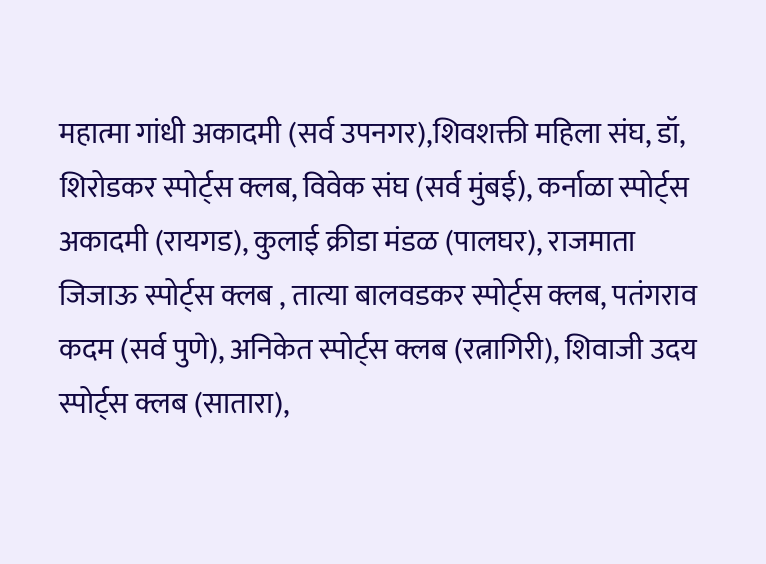महात्मा गांधी अकादमी (सर्व उपनगर),शिवशक्ती महिला संघ, डॉ, शिरोडकर स्पोर्ट्स क्लब, विवेक संघ (सर्व मुंबई), कर्नाळा स्पोर्ट्स अकादमी (रायगड), कुलाई क्रीडा मंडळ (पालघर), राजमाता जिजाऊ स्पोर्ट्स क्लब , तात्या बालवडकर स्पोर्ट्स क्लब, पतंगराव कदम (सर्व पुणे), अनिकेत स्पोर्ट्स क्लब (रत्नागिरी), शिवाजी उदय स्पोर्ट्स क्लब (सातारा),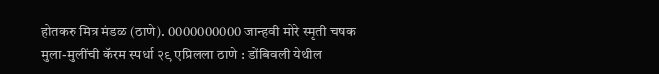होतकरु मित्र मंडळ (ठाणे). 0000000000 जान्हवी मोरे स्मृती चषक मुला-मुलींची कॅरम स्पर्धा २९ एप्रिलला ठाणे : डोंबिवली येथील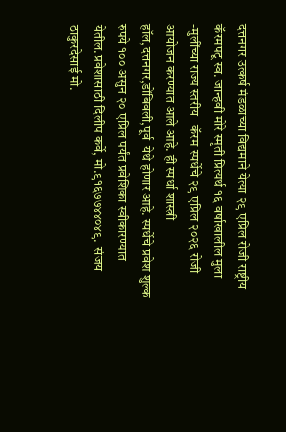दत्तनगर उत्कर्ष मंडळाच्या विद्यमाने येत्या २९ एप्रिल रोजी राष्ट्रीय कॅरमपटू स्व. जान्हवी मोरे स्मृती प्रित्यर्थ १६ वर्षाखालील‌ मुला -मुलींच्या राज्य स्तरीय   कॅरम स्पर्धेचे २९ एप्रिल २०२६ रोजी आयोजन करण्यात आले आहे. ही स्पर्धा शास्त्री हॉल,दत्तनगर,डोंबिवली,पूर्व  येथे होणार आहे. स्पर्धेचे प्रवेश शुल्क रुपये १०० असुन २० एप्रिल पर्यंत प्रवेशिका स्वीकारण्यात येतील.प्रवेशासाठी दिलीप कर्वे, मो.९१६७७४४०४९.  संजय ठाकुरदेसाई मो.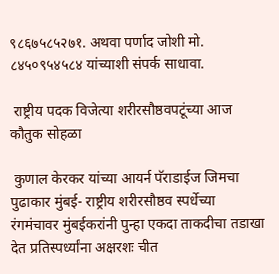९८६७५८५२७१. अथवा पर्णाद जोशी मो.  ८४५०९५४५८४ यांच्याशी संपर्क साधावा.

 राष्ट्रीय पदक विजेत्या शरीरसौष्ठवपटूंच्या आज कौतुक सोहळा

 कुणाल केरकर यांच्या आयर्न पॅराडाईज जिमचा पुढाकार मुंबई- राष्ट्रीय शरीरसौष्ठव स्पर्धेच्या रंगमंचावर मुंबईकरांनी पुन्हा एकदा ताकदीचा तडाखा देत प्रतिस्पर्ध्यांना अक्षरशः चीत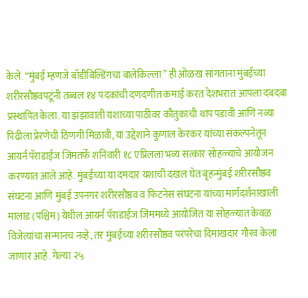केले. “मुंबई म्हणजे बॉडीबिल्डिंगचा बालेकिल्ला” ही ओळख सांगताना मुंबईच्या शरीरसौष्ठवपटूंनी तब्बल १४ पदकांची दणदणीत कमाई करत देशभरात आपला दबदबा प्रस्थापित केला. या झंझावाती यशाच्या पाठीवर कौतुकाची थाप पडावी आणि नव्या पिढीला प्रेरणेची ठिणगी मिळावी, या उद्देशाने कुणाल केरकर यांच्या संकल्पनेतून आयर्न पॅराडाईज जिमतर्फे शनिवारी १८ एप्रिलला भव्य सत्कार सोहळ्याचे आयोजन करण्यात आले आहे. मुंबईच्या या दमदार यशाची दखल घेत बृहन्मुंबई शरीरसौष्ठव संघटना आणि मुंबई उपनगर शरीरसौष्ठव व फिटनेस संघटना यांच्या मार्गदर्शनाखाली मालाड (पश्चिम) येथील आयर्न पॅराडाईज जिममध्ये आयोजित या सोहळ्यात केवळ विजेत्यांचा सन्मानच नव्हे, तर मुंबईच्या शरीरसौष्ठव परंपरेचा दिमाखदार गौरव केला जाणार आहे. गेल्या २५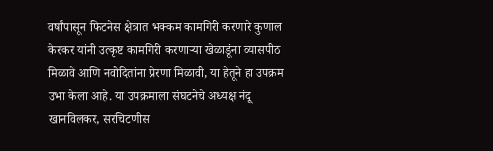वर्षांपासून फिटनेस क्षेत्रात भक्कम कामगिरी करणारे कुणाल केरकर यांनी उत्कृष्ट कामगिरी करणाऱ्या खेळाडूंना व्यासपीठ मिळावे आणि नवोदितांना प्रेरणा मिळावी, या हेतूने हा उपक्रम उभा केला आहे. या उपक्रमाला संघटनेचे अध्यक्ष नंदू खानविलकर, सरचिटणीस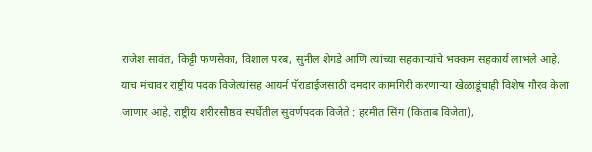राजेश सावंत, किट्टी फणसेका, विशाल परब, सुनील शेगडे आणि त्यांच्या सहकाऱ्यांचे भक्कम सहकार्य लाभले आहे. याच मंचावर राष्ट्रीय पदक विजेत्यांसह आयर्न पॅराडाईजसाठी दमदार कामगिरी करणाऱ्या खेळाडूंचाही विशेष गौरव केला जाणार आहे. राष्ट्रीय शरीरसौष्ठव स्पर्धेतील सुवर्णपदक विजेते : हरमीत सिंग (किताब विजेता),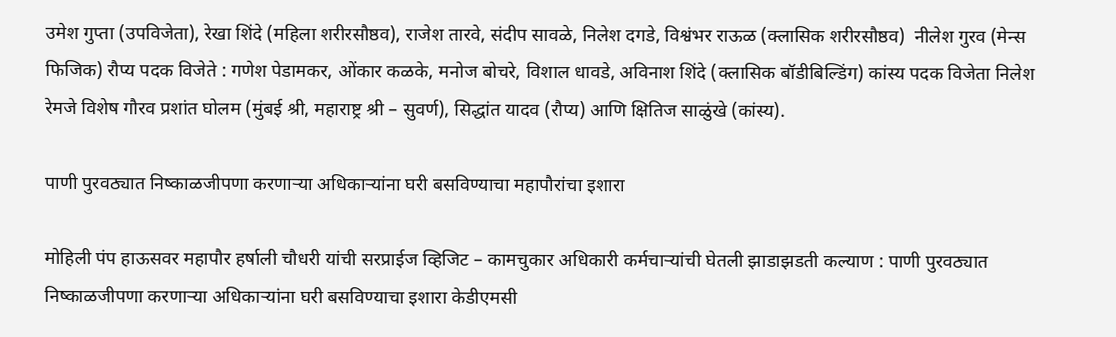उमेश गुप्ता (उपविजेता), रेखा शिंदे (महिला शरीरसौष्ठव), राजेश तारवे, संदीप सावळे, निलेश दगडे, विश्वंभर राऊळ (क्लासिक शरीरसौष्ठव)  नीलेश गुरव (मेन्स फिजिक) रौप्य पदक विजेते : गणेश पेडामकर, ओंकार कळके, मनोज बोचरे, विशाल धावडे, अविनाश शिंदे (क्लासिक बॉडीबिल्डिंग) कांस्य पदक विजेता निलेश रेमजे विशेष गौरव प्रशांत घोलम (मुंबई श्री, महाराष्ट्र श्री – सुवर्ण), सिद्धांत यादव (रौप्य) आणि क्षितिज साळुंखे (कांस्य).

पाणी पुरवठ्यात निष्काळजीपणा करणाऱ्या अधिकाऱ्यांना घरी बसविण्याचा महापौरांचा इशारा

मोहिली पंप हाऊसवर महापौर हर्षाली चौधरी यांची सरप्राईज व्हिजिट – कामचुकार अधिकारी कर्मचाऱ्यांची घेतली झाडाझडती कल्याण : पाणी पुरवठ्यात निष्काळजीपणा करणाऱ्या अधिकाऱ्यांना घरी बसविण्याचा इशारा केडीएमसी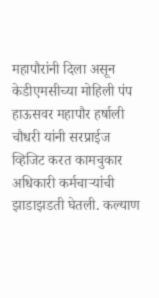महापौरांनी दिला असून केडीएमसीच्या मोहिली पंप हाऊसवर महापौर हर्षाली चौधरी यांनी सरप्राईज व्हिजिट करत कामचुकार अधिकारी कर्मचाऱ्यांची झाडाझडती घेतली. कल्याण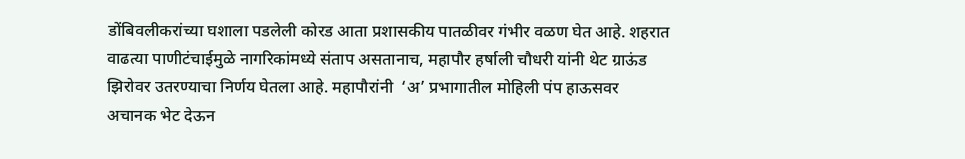डोंबिवलीकरांच्या घशाला पडलेली कोरड आता प्रशासकीय पातळीवर गंभीर वळण घेत आहे. शहरात वाढत्या पाणीटंचाईमुळे नागरिकांमध्ये संताप असतानाच, महापौर हर्षाली चौधरी यांनी थेट ग्राऊंड झिरोवर उतरण्याचा निर्णय घेतला आहे. महापौरांनी  ‘अ’ प्रभागातील मोहिली पंप हाऊसवर अचानक भेट देऊन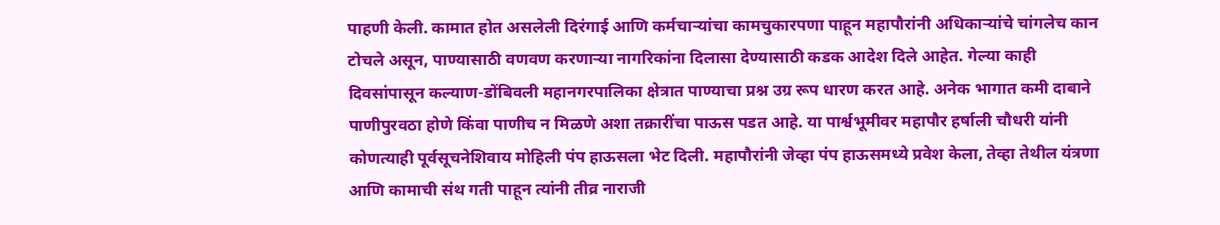पाहणी केली. कामात होत असलेली दिरंगाई आणि कर्मचाऱ्यांचा कामचुकारपणा पाहून महापौरांनी अधिकाऱ्यांचे चांगलेच कान टोचले असून, पाण्यासाठी वणवण करणाऱ्या नागरिकांना दिलासा देण्यासाठी कडक आदेश दिले आहेत. गेल्या काही दिवसांपासून कल्याण-डोंबिवली महानगरपालिका क्षेत्रात पाण्याचा प्रश्न उग्र रूप धारण करत आहे. अनेक भागात कमी दाबाने पाणीपुरवठा होणे किंवा पाणीच न मिळणे अशा तक्रारींचा पाऊस पडत आहे. या पार्श्वभूमीवर महापौर हर्षाली चौधरी यांनी कोणत्याही पूर्वसूचनेशिवाय मोहिली पंप हाऊसला भेट दिली. महापौरांनी जेव्हा पंप हाऊसमध्ये प्रवेश केला, तेव्हा तेथील यंत्रणा आणि कामाची संथ गती पाहून त्यांनी तीव्र नाराजी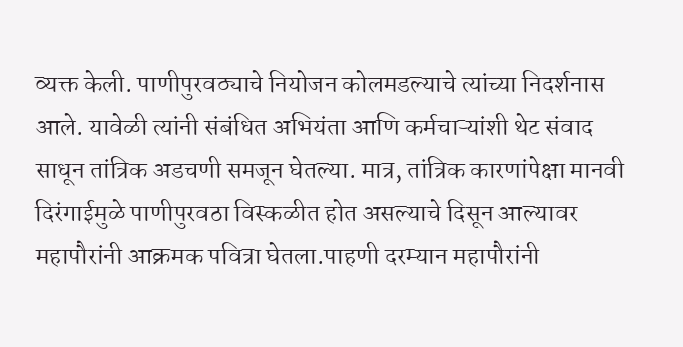व्यक्त केली. पाणीपुरवठ्याचे नियोजन कोलमडल्याचे त्यांच्या निदर्शनास आले. यावेळी त्यांनी संबंधित अभियंता आणि कर्मचाऱ्यांशी थेट संवाद साधून तांत्रिक अडचणी समजून घेतल्या. मात्र, तांत्रिक कारणांपेक्षा मानवी दिरंगाईमुळे पाणीपुरवठा विस्कळीत होत असल्याचे दिसून आल्यावर महापौरांनी आक्रमक पवित्रा घेतला.पाहणी दरम्यान महापौरांनी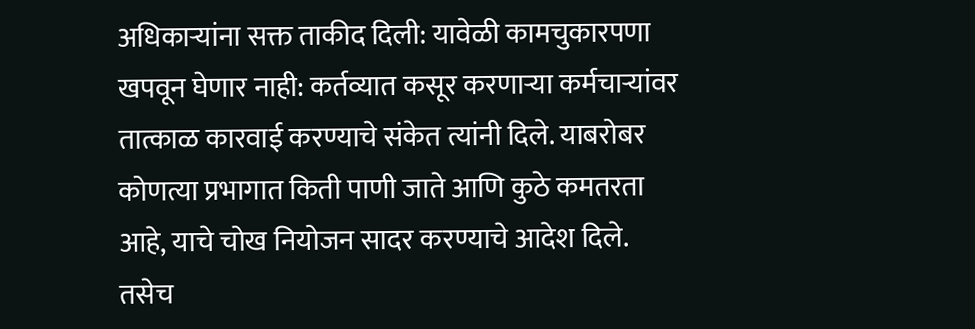अधिकाऱ्यांना सक्त ताकीद दिली: यावेळी कामचुकारपणा खपवून घेणार नाही: कर्तव्यात कसूर करणाऱ्या कर्मचाऱ्यांवर तात्काळ कारवाई करण्याचे संकेत त्यांनी दिले. याबरोबर कोणत्या प्रभागात किती पाणी जाते आणि कुठे कमतरता आहे, याचे चोख नियोजन सादर करण्याचे आदेश दिले. तसेच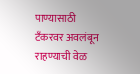पाण्यासाठी टँकरवर अवलंबून राहण्याची वेळ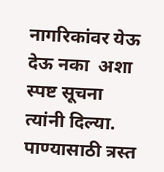नागरिकांवर येऊ देऊ नका  अशा स्पष्ट सूचना त्यांनी दिल्या. पाण्यासाठी त्रस्त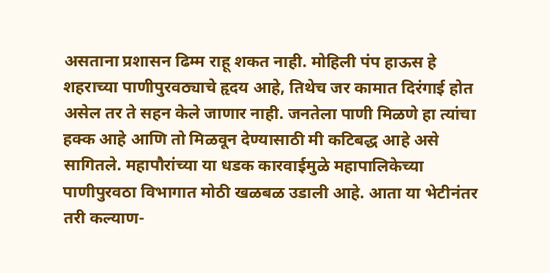असताना प्रशासन ढिम्म राहू शकत नाही. मोहिली पंप हाऊस हे शहराच्या पाणीपुरवठ्याचे हृदय आहे, तिथेच जर कामात दिरंगाई होत असेल तर ते सहन केले जाणार नाही. जनतेला पाणी मिळणे हा त्यांचा हक्क आहे आणि तो मिळवून देण्यासाठी मी कटिबद्ध आहे असे सागितले. महापौरांच्या या धडक कारवाईमुळे महापालिकेच्या पाणीपुरवठा विभागात मोठी खळबळ उडाली आहे. आता या भेटीनंतर तरी कल्याण-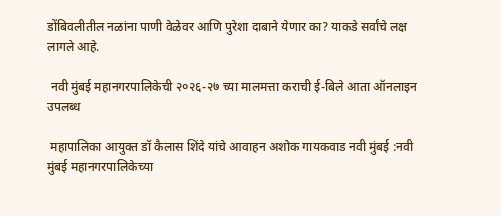डोंबिवलीतील नळांना पाणी वेळेवर आणि पुरेशा दाबाने येणार का? याकडे सर्वांचे लक्ष लागले आहे.

 नवी मुंबई महानगरपालिकेची २०२६-२७ च्या मालमत्ता कराची ई-बिले आता ऑनलाइन उपलब्ध

 महापालिका आयुक्त डॉ कैलास शिंदे यांचे आवाहन अशोक गायकवाड नवी मुंबई :नवी मुंबई महानगरपालिकेच्या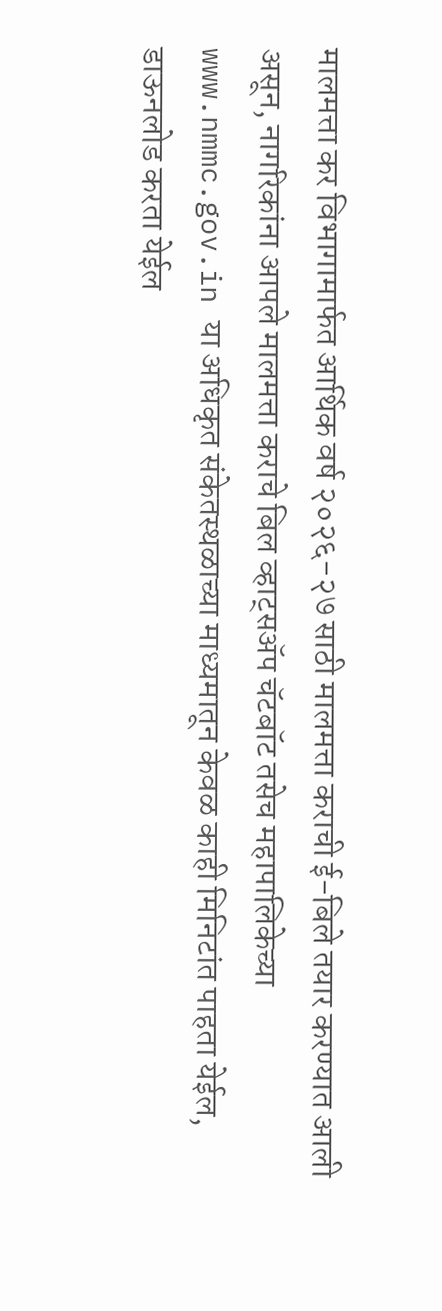मालमत्ता कर विभागामार्फत आर्थिक वर्ष २०२६-२७ साठी मालमत्ता कराची ई-बिले तयार करण्यात आली असून, नागरिकांना आपले मालमत्ता कराचे बिल व्हाट्सॲप चॅटबॉट तसेच महापालिकेच्या www.nmmc.gov.in या अधिकृत संकेतस्थळाच्या माध्यमातून केवळ काही मिनिटांत पाहता येईल, डाऊनलोड करता येईल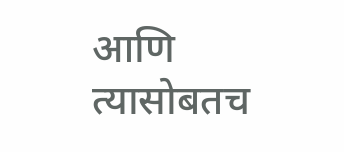आणि त्यासोबतच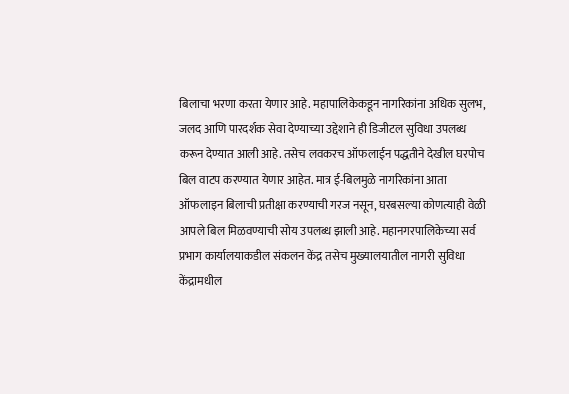बिलाचा भरणा करता येणार आहे. महापालिकेकडून नागरिकांना अधिक सुलभ, जलद आणि पारदर्शक सेवा देण्याच्या उद्देशाने ही डिजीटल सुविधा उपलब्ध करून देण्यात आली आहे. तसेच लवकरच ऑफलाईन पद्धतीने देखील घरपोच बिल वाटप करण्यात येणार आहेत. मात्र ई-बिलमुळे नागरिकांना आता ऑफलाइन बिलाची प्रतीक्षा करण्याची गरज नसून, घरबसल्या कोणत्याही वेळी आपले बिल मिळवण्याची सोय उपलब्ध झाली आहे. महानगरपालिकेच्या सर्व प्रभाग कार्यालयाकडील संकलन केंद्र तसेच मुख्यालयातील नागरी सुविधा केंद्रामधील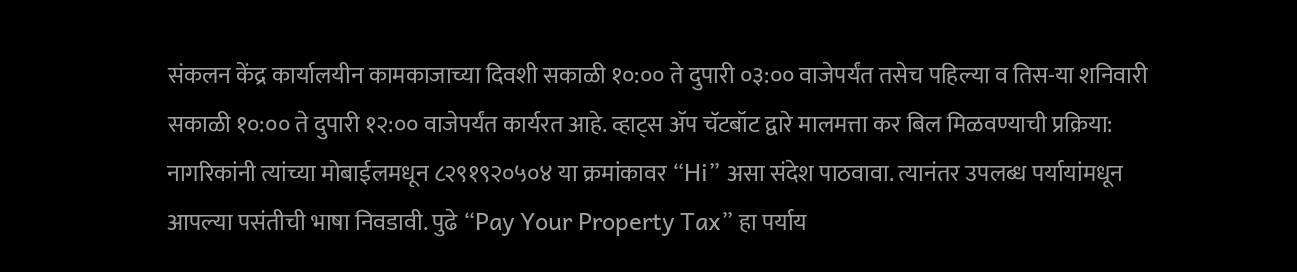संकलन केंद्र कार्यालयीन कामकाजाच्या दिवशी सकाळी १०:०० ते दुपारी ०३:०० वाजेपर्यंत तसेच पहिल्या व तिस-या शनिवारी सकाळी १०:०० ते दुपारी १२:०० वाजेपर्यंत कार्यरत आहे. व्हाट्स ॲप चॅटबॉट द्वारे मालमत्ता कर बिल मिळवण्याची प्रक्रिया: नागरिकांनी त्यांच्या मोबाईलमधून ८२९१९२०५०४ या क्रमांकावर “Hi” असा संदेश पाठवावा. त्यानंतर उपलब्ध पर्यायांमधून आपल्या पसंतीची भाषा निवडावी. पुढे “Pay Your Property Tax” हा पर्याय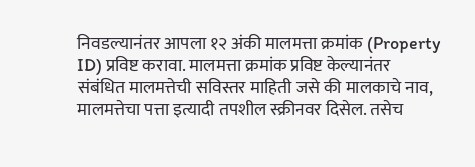निवडल्यानंतर आपला १२ अंकी मालमत्ता क्रमांक (Property ID) प्रविष्ट करावा. मालमत्ता क्रमांक प्रविष्ट केल्यानंतर संबंधित मालमत्तेची सविस्तर माहिती जसे की मालकाचे नाव, मालमत्तेचा पत्ता इत्यादी तपशील स्क्रीनवर दिसेल. तसेच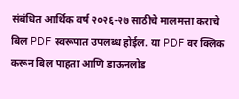संबंधित आर्थिक वर्ष २०२६-२७ साठीचे मालमत्ता कराचे बिल PDF स्वरूपात उपलब्ध होईल. या PDF वर क्लिक करून बिल पाहता आणि डाऊनलोड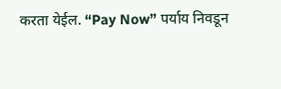करता येईल. “Pay Now” पर्याय निवडून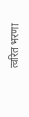त्वरित भरणा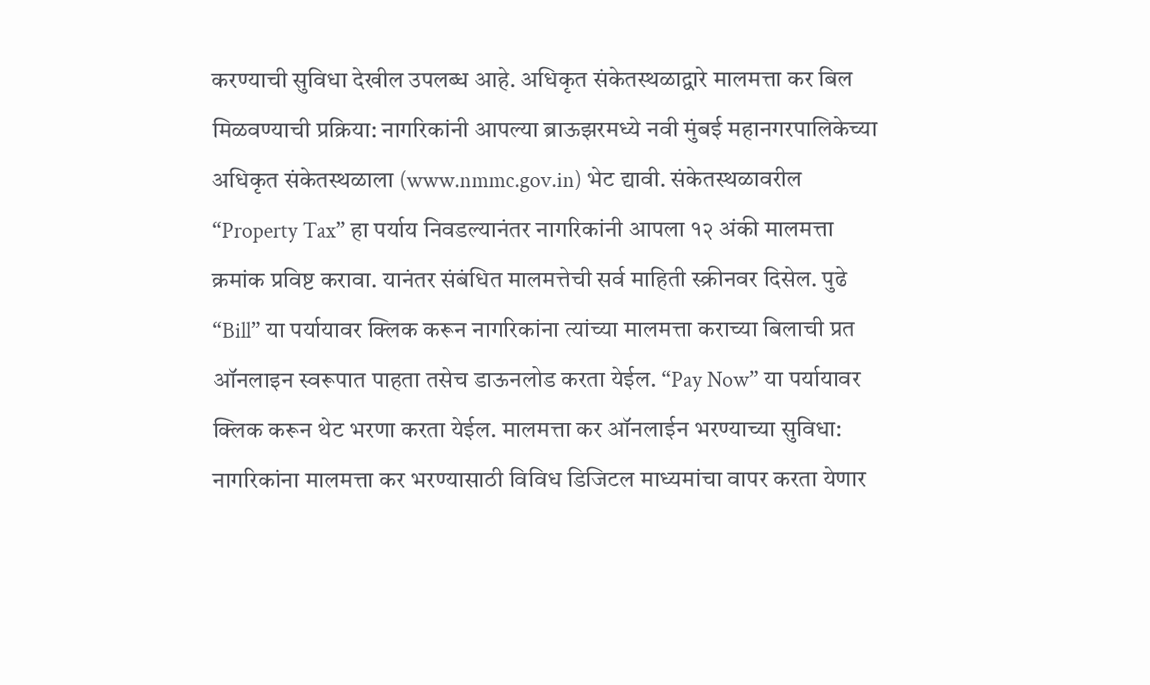करण्याची सुविधा देखील उपलब्ध आहे. अधिकृत संकेतस्थळाद्वारे मालमत्ता कर बिल मिळवण्याची प्रक्रिया: नागरिकांनी आपल्या ब्राऊझरमध्ये नवी मुंबई महानगरपालिकेच्या अधिकृत संकेतस्थळाला (www.nmmc.gov.in) भेट द्यावी. संकेतस्थळावरील “Property Tax” हा पर्याय निवडल्यानंतर नागरिकांनी आपला १२ अंकी मालमत्ता क्रमांक प्रविष्ट करावा. यानंतर संबंधित मालमत्तेची सर्व माहिती स्क्रीनवर दिसेल. पुढे “Bill” या पर्यायावर क्लिक करून नागरिकांना त्यांच्या मालमत्ता कराच्या बिलाची प्रत ऑनलाइन स्वरूपात पाहता तसेच डाऊनलोड करता येईल. “Pay Now” या पर्यायावर क्लिक करून थेट भरणा करता येईल. मालमत्ता कर ऑनलाईन भरण्याच्या सुविधा: नागरिकांना मालमत्ता कर भरण्यासाठी विविध डिजिटल माध्यमांचा वापर करता येणार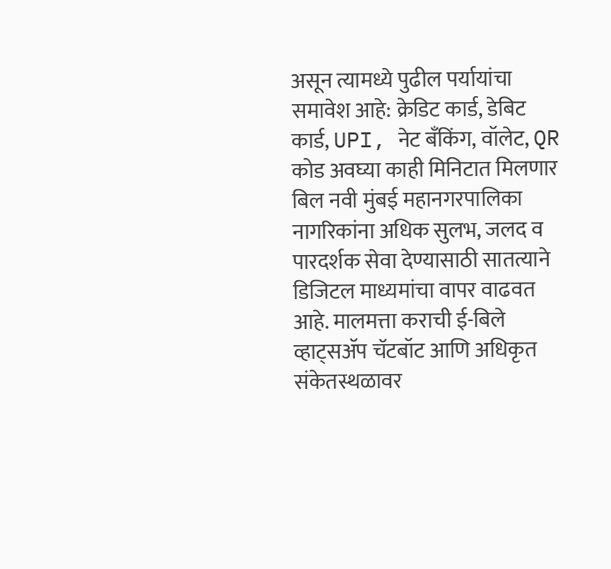असून त्यामध्ये पुढील पर्यायांचा समावेश आहे: क्रेडिट कार्ड, डेबिट कार्ड, UPI, नेट बँकिंग, वॉलेट, QR कोड अवघ्या काही मिनिटात मिलणार बिल नवी मुंबई महानगरपालिका नागरिकांना अधिक सुलभ, जलद व पारदर्शक सेवा देण्यासाठी सातत्याने डिजिटल माध्यमांचा वापर वाढवत आहे. मालमत्ता कराची ई-बिले व्हाट्सॲप चॅटबॉट आणि अधिकृत संकेतस्थळावर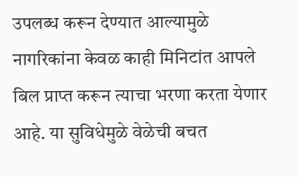उपलब्ध करून देण्यात आल्यामुळे नागरिकांना केवळ काही मिनिटांत आपले बिल प्राप्त करून त्याचा भरणा करता येणार आहे. या सुविधेमुळे वेळेची बचत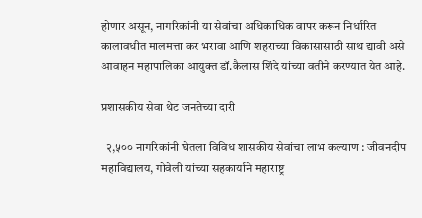होणार असून, नागरिकांनी या सेवांचा अधिकाधिक वापर करून निर्धारित कालावधीत मालमत्ता कर भरावा आणि शहराच्या विकासासाठी साथ द्यावी असे आवाहन महापालिका आयुक्त डॉ.कैलास शिंदे यांच्या वतीने करण्यात येत आहे.

प्रशासकीय सेवा थेट जनतेच्या दारी

  २,५०० नागरिकांनी घेतला विविध शासकीय सेवांचा लाभ कल्याण : जीवनदीप महाविद्यालय, गोवेली यांच्या सहकार्याने महाराष्ट्र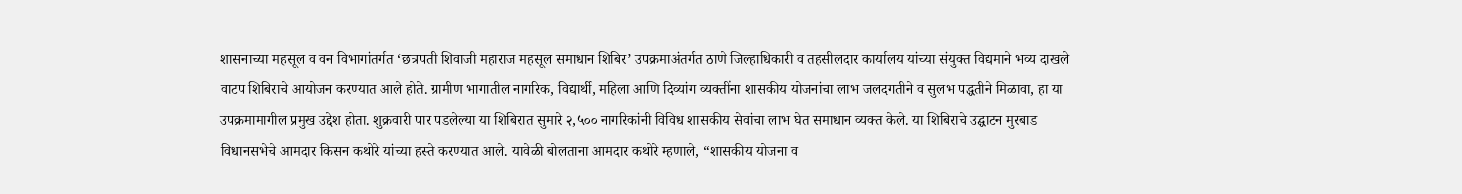शासनाच्या महसूल व वन विभागांतर्गत ‘छत्रपती शिवाजी महाराज महसूल समाधान शिबिर’ उपक्रमाअंतर्गत ठाणे जिल्हाधिकारी व तहसीलदार कार्यालय यांच्या संयुक्त विद्यमाने भव्य दाखले वाटप शिबिराचे आयोजन करण्यात आले होते. ग्रामीण भागातील नागरिक, विद्यार्थी, महिला आणि दिव्यांग व्यक्तींना शासकीय योजनांचा लाभ जलदगतीने व सुलभ पद्धतीने मिळावा, हा या उपक्रमामागील प्रमुख उद्देश होता. शुक्रवारी पार पडलेल्या या शिबिरात सुमारे २,५०० नागरिकांनी विविध शासकीय सेवांचा लाभ घेत समाधान व्यक्त केले. या शिबिराचे उद्घाटन मुरबाड विधानसभेचे आमदार किसन कथोरे यांच्या हस्ते करण्यात आले. यावेळी बोलताना आमदार कथोरे म्हणाले, “शासकीय योजना व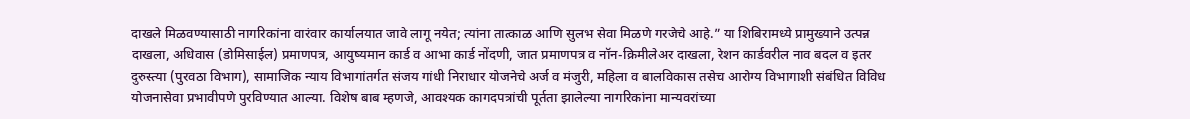दाखले मिळवण्यासाठी नागरिकांना वारंवार कार्यालयात जावे लागू नयेत; त्यांना तात्काळ आणि सुलभ सेवा मिळणे गरजेचे आहे.” या शिबिरामध्ये प्रामुख्याने उत्पन्न दाखला, अधिवास (डोमिसाईल) प्रमाणपत्र, आयुष्यमान कार्ड व आभा कार्ड नोंदणी, जात प्रमाणपत्र व नॉन-क्रिमीलेअर दाखला, रेशन कार्डवरील नाव बदल व इतर दुरुस्त्या (पुरवठा विभाग), सामाजिक न्याय विभागांतर्गत संजय गांधी निराधार योजनेचे अर्ज व मंजुरी, महिला व बालविकास तसेच आरोग्य विभागाशी संबंधित विविध योजनासेवा प्रभावीपणे पुरविण्यात आल्या. विशेष बाब म्हणजे, आवश्यक कागदपत्रांची पूर्तता झालेल्या नागरिकांना मान्यवरांच्या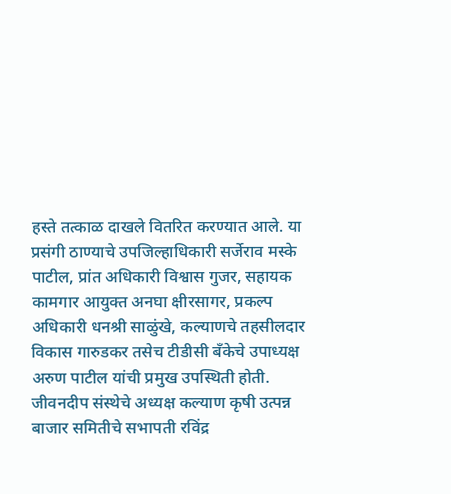हस्ते तत्काळ दाखले वितरित करण्यात आले. या प्रसंगी ठाण्याचे उपजिल्हाधिकारी सर्जेराव मस्के पाटील, प्रांत अधिकारी विश्वास गुजर, सहायक कामगार आयुक्त अनघा क्षीरसागर, प्रकल्प अधिकारी धनश्री साळुंखे, कल्याणचे तहसीलदार विकास गारुडकर तसेच टीडीसी बँकेचे उपाध्यक्ष अरुण पाटील यांची प्रमुख उपस्थिती होती. जीवनदीप संस्थेचे अध्यक्ष कल्याण कृषी उत्पन्न बाजार समितीचे सभापती रविंद्र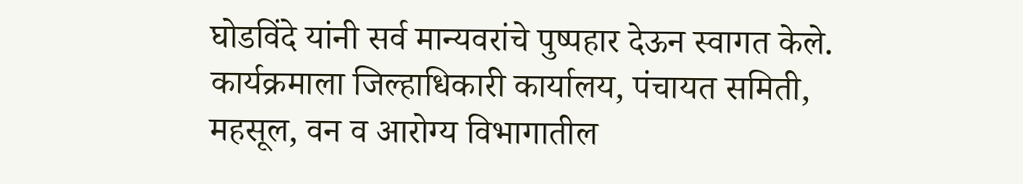घोडविंदे यांनी सर्व मान्यवरांचे पुष्पहार देऊन स्वागत केले. कार्यक्रमाला जिल्हाधिकारी कार्यालय, पंचायत समिती, महसूल, वन व आरोग्य विभागातील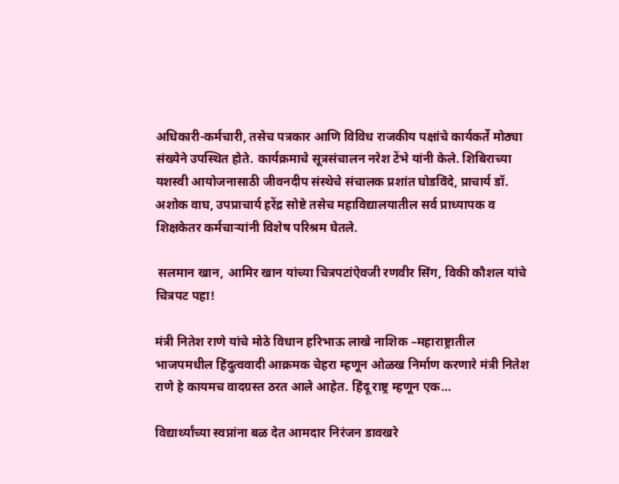अधिकारी-कर्मचारी, तसेच पत्रकार आणि विविध राजकीय पक्षांचे कार्यकर्ते मोठ्या संख्येने उपस्थित होते. कार्यक्रमाचे सूत्रसंचालन नरेश टेंभे यांनी केले. शिबिराच्या यशस्वी आयोजनासाठी जीवनदीप संस्थेचे संचालक प्रशांत घोडविंदे, प्राचार्य डॉ. अशोक वाघ, उपप्राचार्य हरेंद्र सोष्टे तसेच महाविद्यालयातील सर्व प्राध्यापक व शिक्षकेतर कर्मचाऱ्यांनी विशेष परिश्रम घेतले.

 सलमान खान, आमिर खान यांच्या चित्रपटांऐवजी रणवीर सिंग, विकी कौशल यांचे चित्रपट पहा!

मंत्री नितेश राणे यांचे मोठे विधान हरिभाऊ लाखे नाशिक –महाराष्ट्रातील भाजपमधील हिंदुत्ववादी आक्रमक चेहरा म्हणून ओळख निर्माण करणारे मंत्री नितेश राणे हे कायमच वादग्रस्त ठरत आले आहेत. हिंदू राष्ट्र म्हणून एक…

विद्यार्थ्यांच्या स्वप्नांना बळ देत आमदार निरंजन डावखरे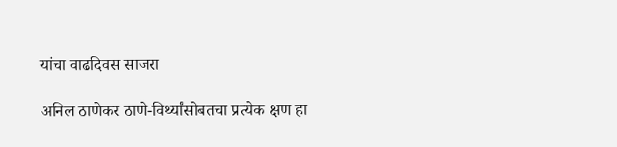यांचा वाढदिवस साजरा

अनिल ठाणेकर ठाणे-विर्थ्यांसोबतचा प्रत्येक क्षण हा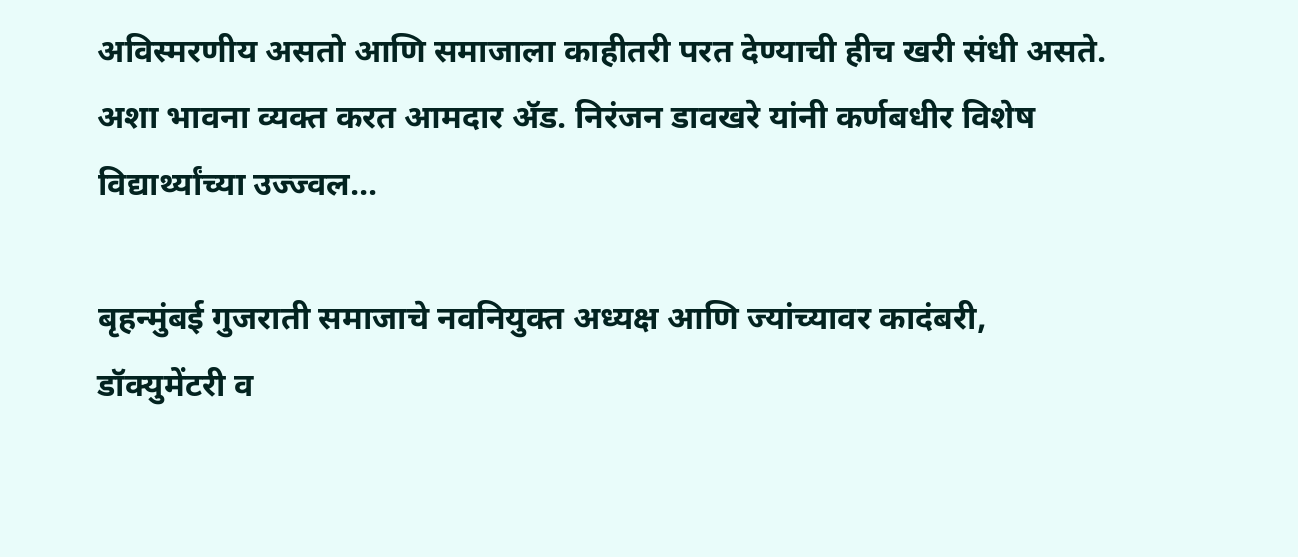अविस्मरणीय असतो आणि समाजाला काहीतरी परत देण्याची हीच खरी संधी असते. अशा भावना व्यक्त करत आमदार ॲड. निरंजन डावखरे यांनी कर्णबधीर विशेष विद्यार्थ्यांच्या उज्ज्वल…

बृहन्मुंबई गुजराती समाजाचे नवनियुक्त अध्यक्ष आणि ज्यांच्यावर कादंबरी, डॉक्युमेंटरी व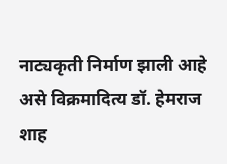नाट्यकृती निर्माण झाली आहे असे विक्रमादित्य डॉ. हेमराज शाह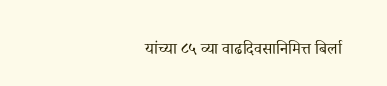यांच्या ८५ व्या वाढदिवसानिमित्त बिर्ला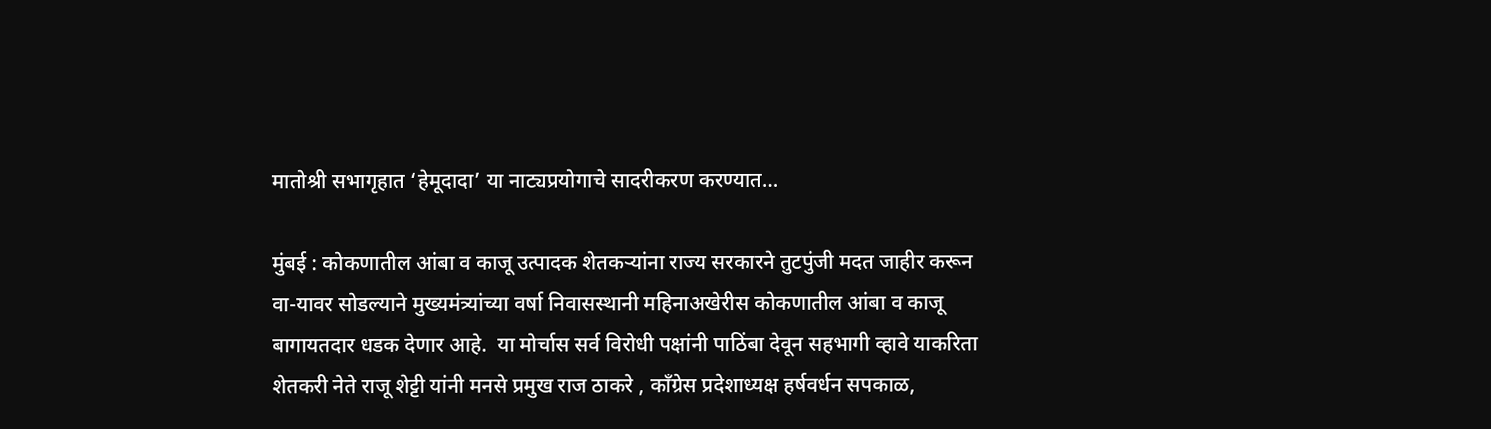मातोश्री सभागृहात ‘हेमूदादा’ या नाट्यप्रयोगाचे सादरीकरण करण्यात…

मुंबई : कोकणातील आंबा व काजू उत्पादक शेतकऱ्यांना राज्य सरकारने तुटपुंजी मदत जाहीर करून वा-यावर सोडल्याने मुख्यमंत्र्यांच्या वर्षा निवासस्थानी महिनाअखेरीस कोकणातील आंबा व काजू बागायतदार धडक देणार आहे.  या मोर्चास सर्व विरोधी पक्षांनी पाठिंबा देवून सहभागी व्हावे याकरिता शेतकरी नेते राजू शेट्टी यांनी मनसे प्रमुख राज ठाकरे , कॉंग्रेस प्रदेशाध्यक्ष हर्षवर्धन सपकाळ,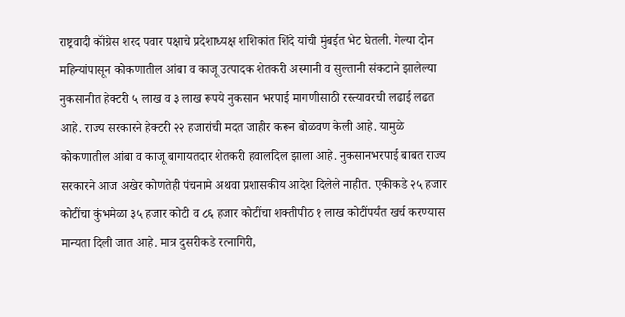राष्ट्रवादी कॉंग्रेस शरद पवार पक्षाचे प्रदेशाध्यक्ष शशिकांत शिंदे यांची मुंबईत भेट घेतली. गेल्या दोन महिन्यांपासून कोकणातील आंबा व काजू उत्पादक शेतकरी अस्मानी व सुल्तानी संकटाने झालेल्या नुकसानीत हेक्टरी ५ लाख व ३ लाख रूपये नुकसान भरपाई मागणीसाठी रस्त्यावरची लढाई लढत आहे. राज्य सरकारने हेक्टरी २२ हजारांची मदत जाहीर करून बोळवण केली आहे. यामुळे कोकणातील आंबा व काजू बागायतदार शेतकरी हवालदिल झाला आहे. नुकसानभरपाई बाबत राज्य सरकारने आज अखेर कोणतेही पंचनामे अथवा प्रशासकीय आदेश दिलेले नाहीत. एकीकडे २५ हजार कोटींचा कुंभमेळा ३५ हजार कोटी व ८६ हजार कोटींचा शक्तीपीठ १ लाख कोटींपर्यंत खर्च करण्यास मान्यता दिली जात आहे. मात्र दुसरीकडे रत्नागिरी,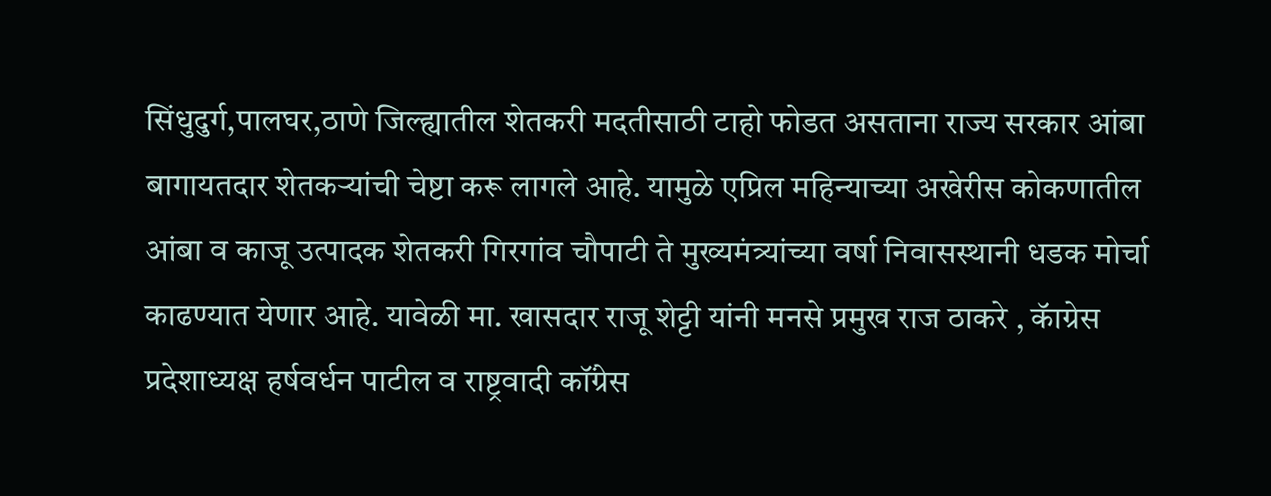सिंधुदुर्ग,पालघर,ठाणे जिल्ह्यातील शेतकरी मदतीसाठी टाहो फोडत असताना राज्य सरकार आंबा बागायतदार शेतकऱ्यांची चेष्टा करू लागले आहे. यामुळे एप्रिल महिन्याच्या अखेरीस कोकणातील आंबा व काजू उत्पादक शेतकरी गिरगांव चौपाटी ते मुख्यमंत्र्यांच्या वर्षा निवासस्थानी धडक मोर्चा काढण्यात येणार आहे. यावेळी मा. खासदार राजू शेट्टी यांनी मनसे प्रमुख राज ठाकरे , कॅाग्रेस प्रदेशाध्यक्ष हर्षवर्धन पाटील व राष्ट्रवादी कॉंग्रेस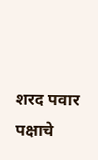शरद पवार पक्षाचे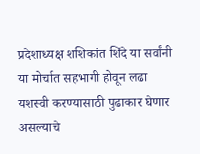प्रदेशाध्यक्ष शशिकांत शिंदे या सर्वांनी या मोर्चात सहभागी होवून लढा यशस्वी करण्यासाठी पुढाकार घेणार असल्याचे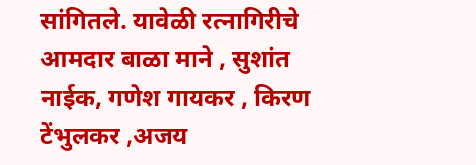सांगितले. यावेळी रत्नागिरीचे आमदार बाळा माने , सुशांत नाईक, गणेश गायकर , किरण टेंभुलकर ,अजय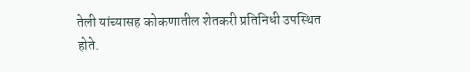तेली यांच्यासह कोकणातील शेतकरी प्रतिनिधी उपस्थित होते.